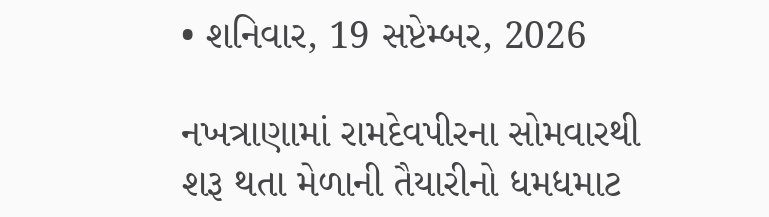• શનિવાર, 19 સપ્ટેમ્બર, 2026

નખત્રાણામાં રામદેવપીરના સોમવારથી શરૂ થતા મેળાની તૈયારીનો ધમધમાટ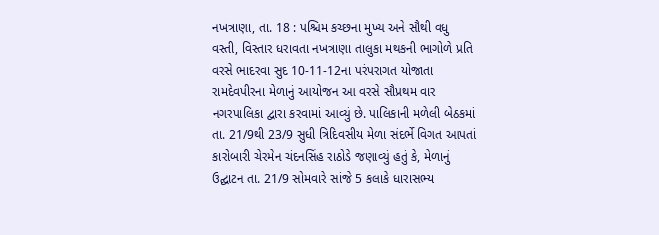નખત્રાણા, તા. 18 : પશ્ચિમ કચ્છના મુખ્ય અને સૌથી વધુ વસ્તી, વિસ્તાર ધરાવતા નખત્રાણા તાલુકા મથકની ભાગોળે પ્રતિ વરસે ભાદરવા સુદ 10-11-12ના પરંપરાગત યોજાતા રામદેવપીરના મેળાનું આયોજન આ વરસે સૌપ્રથમ વાર નગરપાલિકા દ્વારા કરવામાં આવ્યું છે. પાલિકાની મળેલી બેઠકમાં તા. 21/9થી 23/9 સુધી ત્રિદિવસીય મેળા સંદર્ભે વિગત આપતાં કારોબારી ચેરમેન ચંદનસિંહ રાઠોડે જણાવ્યું હતું કે, મેળાનું ઉદ્ઘાટન તા. 21/9 સોમવારે સાંજે 5 કલાકે ધારાસભ્ય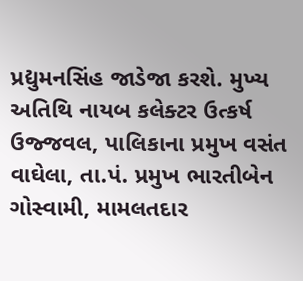પ્રદ્યુમનસિંહ જાડેજા કરશે. મુખ્ય અતિથિ નાયબ કલેક્ટર ઉત્કર્ષ ઉજ્જવલ, પાલિકાના પ્રમુખ વસંત વાઘેલા, તા.પં. પ્રમુખ ભારતીબેન ગોસ્વામી, મામલતદાર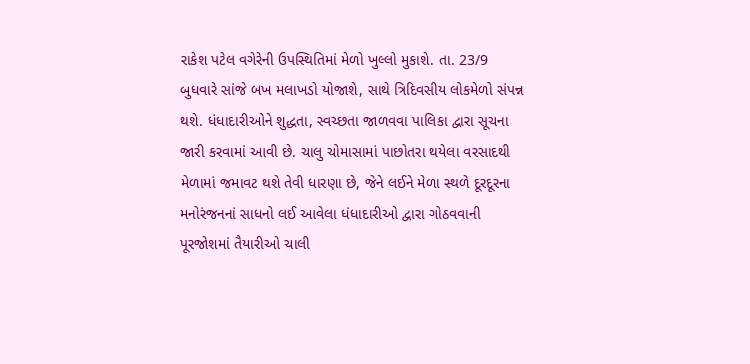રાકેશ પટેલ વગેરેની ઉપસ્થિતિમાં મેળો ખુલ્લો મુકાશે. તા. 23/9 બુધવારે સાંજે બખ મલાખડો યોજાશે, સાથે ત્રિદિવસીય લોકમેળો સંપન્ન થશે. ધંધાદારીઓને શુદ્ધતા, સ્વચ્છતા જાળવવા પાલિકા દ્વારા સૂચના જારી કરવામાં આવી છે. ચાલુ ચોમાસામાં પાછોતરા થયેલા વરસાદથી મેળામાં જમાવટ થશે તેવી ધારણા છે, જેને લઈને મેળા સ્થળે દૂરદૂરના મનોરંજનનાં સાધનો લઈ આવેલા ધંધાદારીઓ દ્વારા ગોઠવવાની પૂરજોશમાં તૈયારીઓ ચાલી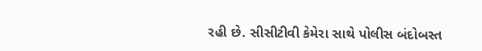રહી છે. સીસીટીવી કેમેરા સાથે પોલીસ બંદોબસ્ત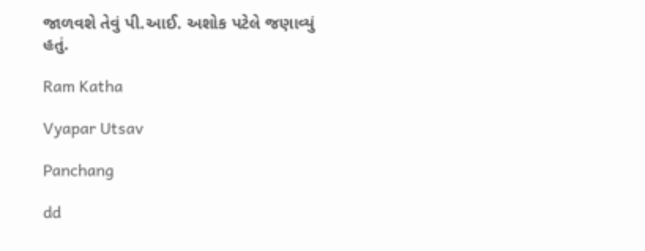જાળવશે તેવું પી.આઈ. અશોક પટેલે જણાવ્યું હતું.

Ram Katha

Vyapar Utsav

Panchang

dd